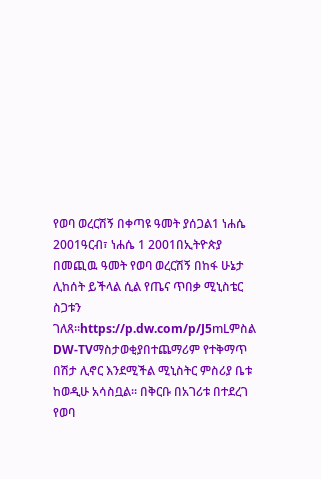የወባ ወረርሽኝ በቀጣዩ ዓመት ያሰጋል1 ነሐሴ 2001ዓርብ፣ ነሐሴ 1 2001በኢትዮጵያ በመጪዉ ዓመት የወባ ወረርሽኝ በከፋ ሁኔታ ሊከሰት ይችላል ሲል የጤና ጥበቃ ሚኒስቴር ስጋቱን ገለጸ።https://p.dw.com/p/J5mLምስል DW-TVማስታወቂያበተጨማሪም የተቅማጥ በሽታ ሊኖር እንደሚችል ሚኒስትር ምስሪያ ቤቱ ከወዲሁ አሳስቧል። በቅርቡ በአገሪቱ በተደረገ የወባ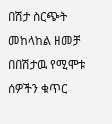በሽታ ስርጭት መከላከል ዘመቻ በበሽታዉ የሚሞቱ ሰዎችን ቁጥር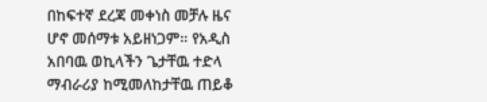በከፍተኛ ደረጃ መቀነስ መቻሉ ዜና ሆኖ መሰማቱ አይዘነጋም። የአዲስ አበባዉ ወኪላችን ጌታቸዉ ተድላ ማብራሪያ ከሚመለከታቸዉ ጠይቆ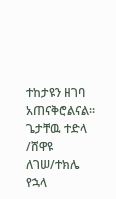ተከታዩን ዘገባ አጠናቅሮልናል። ጌታቸዉ ተድላ /ሸዋዩ ለገሠ/ተክሌ የኋላ